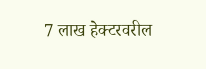7 लाख हेक्टरवरील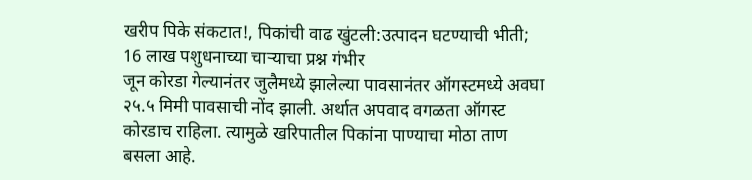खरीप पिके संकटात!, पिकांची वाढ खुंटली:उत्पादन घटण्याची भीती; 16 लाख पशुधनाच्या चाऱ्याचा प्रश्न गंभीर
जून कोरडा गेल्यानंतर जुलैमध्ये झालेल्या पावसानंतर ऑगस्टमध्ये अवघा २५.५ मिमी पावसाची नोंद झाली. अर्थात अपवाद वगळता ऑगस्ट कोरडाच राहिला. त्यामुळे खरिपातील पिकांना पाण्याचा मोठा ताण बसला आहे.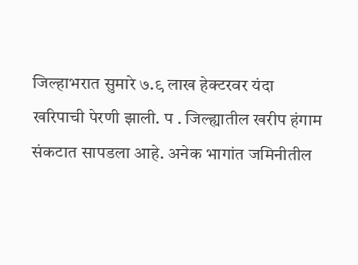जिल्हाभरात सुमारे ७.९ लाख हेक्टरवर यंदा खरिपाची पेरणी झाली. प . जिल्ह्यातील खरीप हंगाम संकटात सापडला आहे. अनेक भागांत जमिनीतील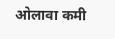ओलावा कमी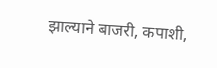झाल्याने बाजरी, कपाशी,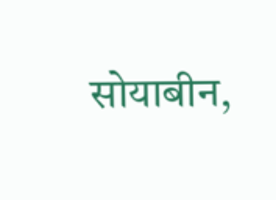सोयाबीन,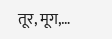तूर, मूग,…